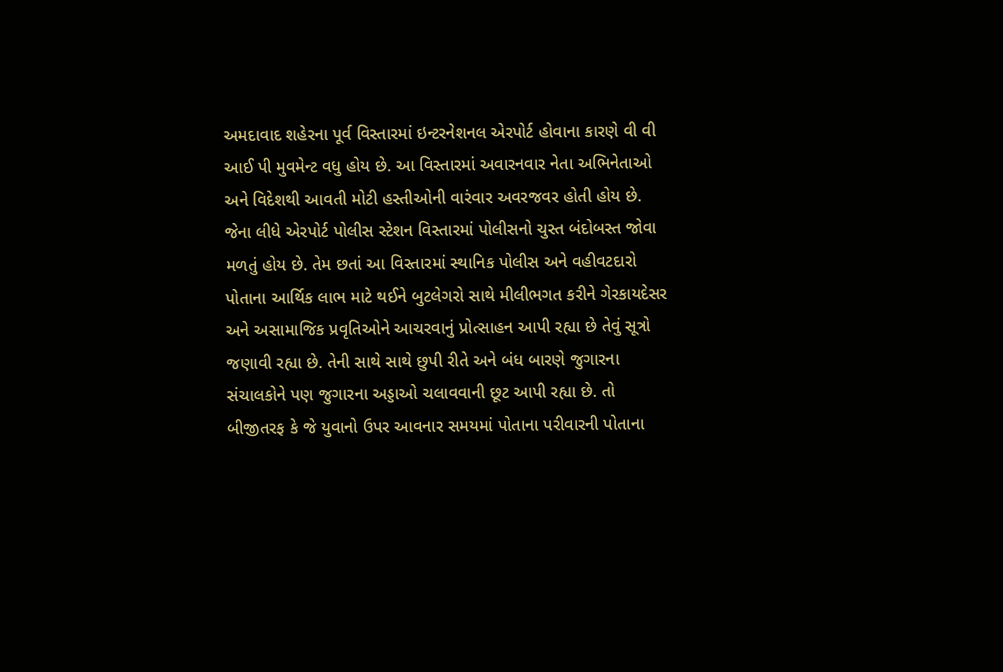અમદાવાદ શહેરના પૂર્વ વિસ્તારમાં ઇન્ટરનેશનલ એરપોર્ટ હોવાના કારણે વી વી આઈ પી મુવમેન્ટ વધુ હોય છે. આ વિસ્તારમાં અવારનવાર નેતા અભિનેતાઓ અને વિદેશથી આવતી મોટી હસ્તીઓની વારંવાર અવરજવર હોતી હોય છે. જેના લીધે એરપોર્ટ પોલીસ સ્ટેશન વિસ્તારમાં પોલીસનો ચુસ્ત બંદોબસ્ત જોવા મળતું હોય છે. તેમ છતાં આ વિસ્તારમાં સ્થાનિક પોલીસ અને વહીવટદારો પોતાના આર્થિક લાભ માટે થઈને બુટલેગરો સાથે મીલીભગત કરીને ગેરકાયદેસર અને અસામાજિક પ્રવૃતિઓને આચરવાનું પ્રોત્સાહન આપી રહ્યા છે તેવું સૂત્રો જણાવી રહ્યા છે. તેની સાથે સાથે છુપી રીતે અને બંધ બારણે જુગારના સંચાલકોને પણ જુગારના અડ્ડાઓ ચલાવવાની છૂટ આપી રહ્યા છે. તો બીજીતરફ કે જે યુવાનો ઉપર આવનાર સમયમાં પોતાના પરીવારની પોતાના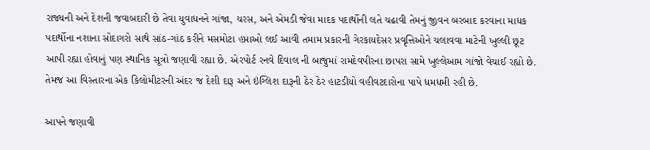રાજ્યની અને દેશની જવાબદારી છે તેવા યુવાધનને ગાંજા, ચરસ, અને એમડી જેવા માદક પદાર્થોની લતે ચઢાવી તેમનું જીવન બરબાદ કરવાના માધક પદાર્થોના નશાના સોદાગરો સાથે સાંઠ-ગાંઠ કરીને મસમોટા હપ્તાઓ લઈ આવી તમામ પ્રકારની ગેરકાયદેસર પ્રવૃત્તિઓને ચલાવવા માટેની ખુલ્લી છૂટ આપી રહ્યા હોવાનું પણ સ્થાનિક સૂત્રો જણાવી રહ્યા છે. એરપોર્ટ રનવે દિવાલ ની બાજુમાં રામદેવપીરના છાપરા સામે ખુલ્લેઆમ ગાંજો વેચાઈ રહ્યો છે. તેમજ આ વિસ્તારના એક કિલોમીટરની અંદર જ દેશી દારૂ અને ઇંગ્લિશ દારૂની ઠેર ઠેર હાટડીયો વહીવટદારોના પાપે ધમધમી રહી છે.

આપને જણાવી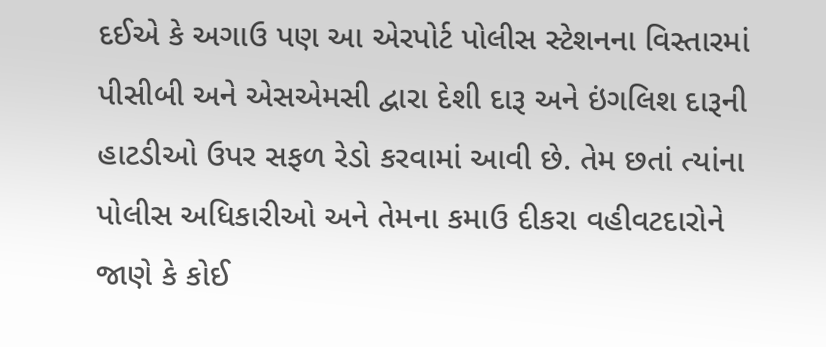દઈએ કે અગાઉ પણ આ એરપોર્ટ પોલીસ સ્ટેશનના વિસ્તારમાં પીસીબી અને એસએમસી દ્વારા દેશી દારૂ અને ઇંગલિશ દારૂની હાટડીઓ ઉપર સફળ રેડો કરવામાં આવી છે. તેમ છતાં ત્યાંના પોલીસ અધિકારીઓ અને તેમના કમાઉ દીકરા વહીવટદારોને જાણે કે કોઈ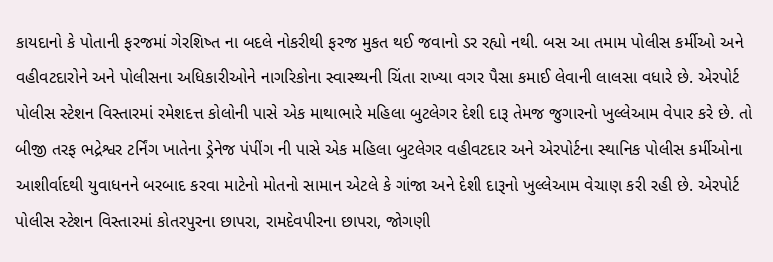કાયદાનો કે પોતાની ફરજમાં ગેરશિષ્ત ના બદલે નોકરીથી ફરજ મુકત થઈ જવાનો ડર રહ્યો નથી. બસ આ તમામ પોલીસ કર્મીઓ અને વહીવટદારોને અને પોલીસના અધિકારીઓને નાગરિકોના સ્વાસ્થ્યની ચિંતા રાખ્યા વગર પૈસા કમાઈ લેવાની લાલસા વધારે છે. એરપોર્ટ પોલીસ સ્ટેશન વિસ્તારમાં રમેશદત્ત કોલોની પાસે એક માથાભારે મહિલા બુટલેગર દેશી દારૂ તેમજ જુગારનો ખુલ્લેઆમ વેપાર કરે છે. તો બીજી તરફ ભદ્રેશ્વર ટર્નિંગ ખાતેના ડ્રેનેજ પંપીંગ ની પાસે એક મહિલા બુટલેગર વહીવટદાર અને એરપોર્ટના સ્થાનિક પોલીસ કર્મીઓના આશીર્વાદથી યુવાધનને બરબાદ કરવા માટેનો મોતનો સામાન એટલે કે ગાંજા અને દેશી દારૂનો ખુલ્લેઆમ વેચાણ કરી રહી છે. એરપોર્ટ પોલીસ સ્ટેશન વિસ્તારમાં કોતરપુરના છાપરા, રામદેવપીરના છાપરા, જોગણી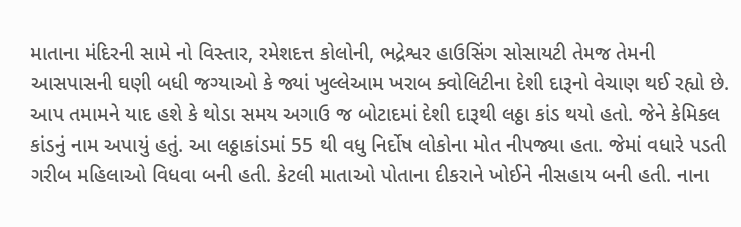માતાના મંદિરની સામે નો વિસ્તાર, રમેશદત્ત કોલોની, ભદ્રેશ્વર હાઉસિંગ સોસાયટી તેમજ તેમની આસપાસની ઘણી બધી જગ્યાઓ કે જ્યાં ખુલ્લેઆમ ખરાબ ક્વોલિટીના દેશી દારૂનો વેચાણ થઈ રહ્યો છે.
આપ તમામને યાદ હશે કે થોડા સમય અગાઉ જ બોટાદમાં દેશી દારૂથી લઠ્ઠા કાંડ થયો હતો. જેને કેમિકલ કાંડનું નામ અપાયું હતું. આ લઠ્ઠાકાંડમાં 55 થી વધુ નિર્દોષ લોકોના મોત નીપજ્યા હતા. જેમાં વધારે પડતી ગરીબ મહિલાઓ વિધવા બની હતી. કેટલી માતાઓ પોતાના દીકરાને ખોઈને નીસહાય બની હતી. નાના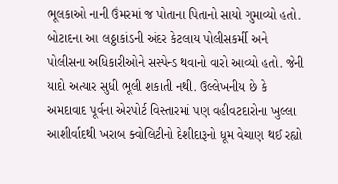ભૂલકાઓ નાની ઉંમરમાં જ પોતાના પિતાનો સાયો ગુમાવ્યો હતો. બોટાદના આ લઠ્ઠાકાંડની અંદર કેટલાય પોલીસકર્મી અને પોલીસના અધિકારીઓને સસ્પેન્ડ થવાનો વારો આવ્યો હતો. જેની યાદો અત્યાર સુધી ભૂલી શકાતી નથી. ઉલ્લેખનીય છે કે અમદાવાદ પૂર્વના એરપોર્ટ વિસ્તારમાં પણ વહીવટદારોના ખુલ્લા આશીર્વાદથી ખરાબ ક્વોલિટીનો દેશીદારૂનો ધૂમ વેચાણ થઈ રહ્યો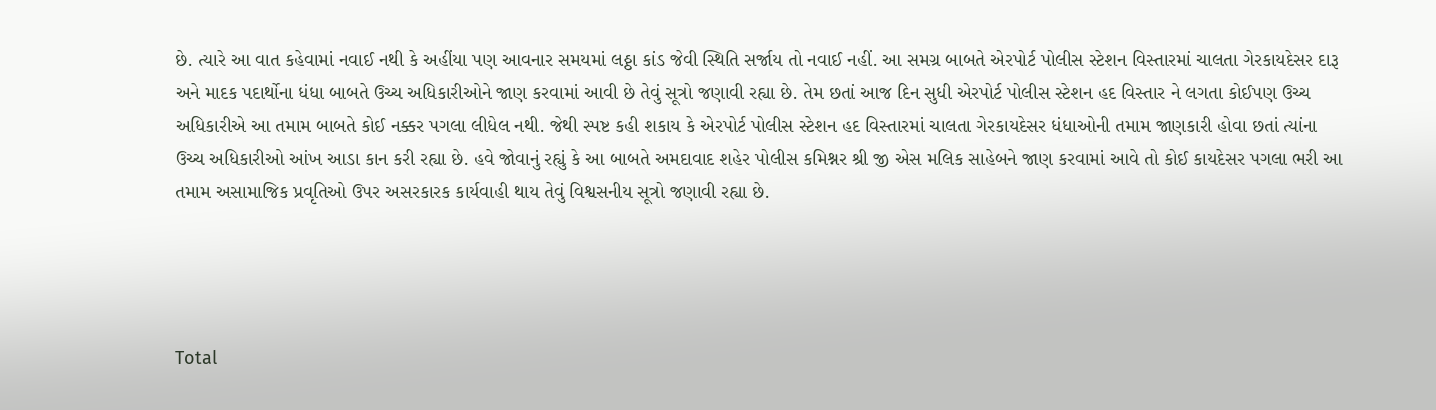છે. ત્યારે આ વાત કહેવામાં નવાઈ નથી કે અહીંયા પણ આવનાર સમયમાં લઠ્ઠા કાંડ જેવી સ્થિતિ સર્જાય તો નવાઈ નહીં. આ સમગ્ર બાબતે એરપોર્ટ પોલીસ સ્ટેશન વિસ્તારમાં ચાલતા ગેરકાયદેસર દારૂ અને માદક પદાર્થોના ધંધા બાબતે ઉચ્ચ અધિકારીઓને જાણ કરવામાં આવી છે તેવું સૂત્રો જણાવી રહ્યા છે. તેમ છતાં આજ દિન સુધી એરપોર્ટ પોલીસ સ્ટેશન હદ વિસ્તાર ને લગતા કોઈપણ ઉચ્ચ અધિકારીએ આ તમામ બાબતે કોઈ નક્કર પગલા લીધેલ નથી. જેથી સ્પષ્ટ કહી શકાય કે એરપોર્ટ પોલીસ સ્ટેશન હદ વિસ્તારમાં ચાલતા ગેરકાયદેસર ધંધાઓની તમામ જાણકારી હોવા છતાં ત્યાંના ઉચ્ચ અધિકારીઓ આંખ આડા કાન કરી રહ્યા છે. હવે જોવાનું રહ્યું કે આ બાબતે અમદાવાદ શહેર પોલીસ કમિશ્નર શ્રી જી એસ મલિક સાહેબને જાણ કરવામાં આવે તો કોઈ કાયદેસર પગલા ભરી આ તમામ અસામાજિક પ્રવૃતિઓ ઉપર અસરકારક કાર્યવાહી થાય તેવું વિશ્વસનીય સૂત્રો જણાવી રહ્યા છે.




Total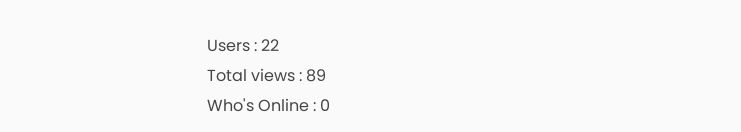Users : 22
Total views : 89
Who's Online : 0